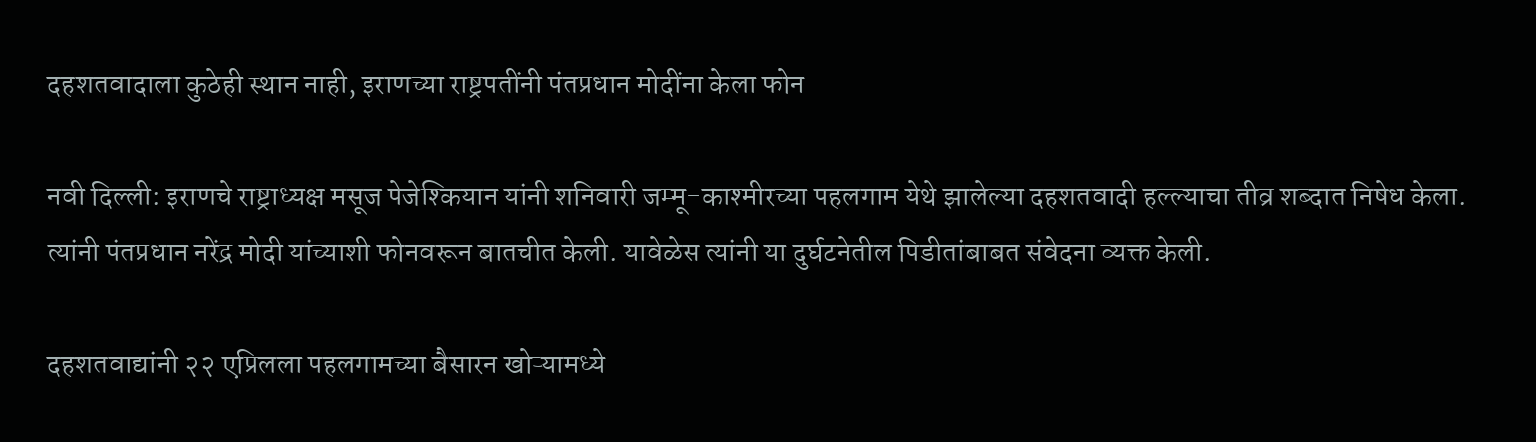दहशतवादाला कुठेही स्थान नाही, इराणच्या राष्ट्रपतींनी पंतप्रधान मोदींना केला फोन

नवी दिल्ली: इराणचे राष्ट्राध्यक्ष मसूज पेजेश्कियान यांनी शनिवारी जम्मू-काश्मीरच्या पहलगाम येथे झालेल्या दहशतवादी हल्ल्याचा तीव्र शब्दात निषेध केला. त्यांनी पंतप्रधान नरेंद्र मोदी यांच्याशी फोनवरून बातचीत केली. यावेळेस त्यांनी या दुर्घटनेतील पिडीतांबाबत संवेदना व्यक्त केली.

दहशतवाद्यांनी २२ एप्रिलला पहलगामच्या बैसारन खोऱ्यामध्ये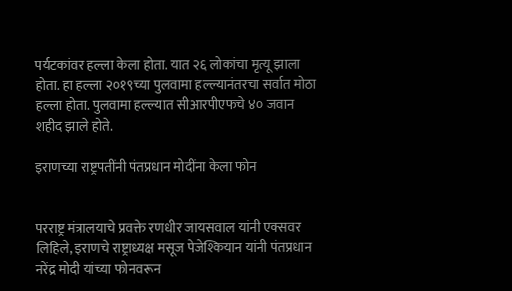पर्यटकांवर हल्ला केला होता. यात २६ लोकांचा मृत्यू झाला होता. हा हल्ला २०१९च्या पुलवामा हल्ल्यानंतरचा सर्वात मोठा हल्ला होता. पुलवामा हल्ल्यात सीआरपीएफचे ४० जवान शहीद झाले होते.

इराणच्या राष्ट्रपतींनी पंतप्रधान मोदींना केला फोन


परराष्ट्र मंत्रालयाचे प्रवक्ते रणधीर जायसवाल यांनी एक्सवर लिहिले, इराणचे राष्ट्राध्यक्ष मसूज पेजेश्कियान यांनी पंतप्रधान नरेंद्र मोदी यांच्या फोनवरून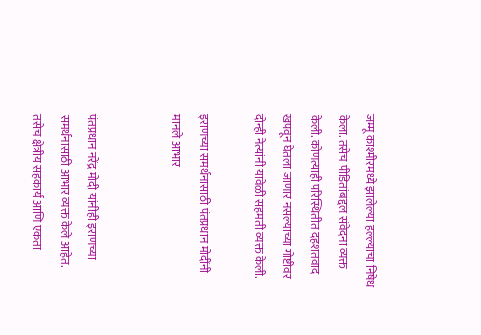जम्मू काश्मीरमध्ये झालेल्या हल्ल्याचा निषेध केला. तसेच पीडितांबद्दल संवेदना व्यक्त केली. कोणत्याही परिस्थितीत दहशतवाद खपवून घेतला जाणार नसल्याच्या गोष्टीवर दोन्ही नेत्यांनी यावेळी सहमती व्यक्त केली.

इराणच्या समर्थनासाठी पंतप्रधान मोदींनी मानले आभार


पंतप्रधान नरेंद्र मोदी यांनीही इराणच्या समर्थनासाठी आभार व्यक्त केले आहेत. तसेच क्षेत्रीय सहकार्य आणि एकता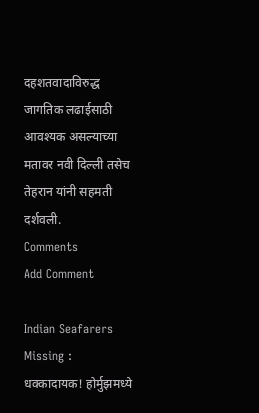दहशतवादाविरुद्ध जागतिक लढाईसाठी आवश्यक असल्याच्या मतावर नवी दिल्ली तसेच तेहरान यांनी सहमती दर्शवली.
Comments
Add Comment

Indian Seafarers Missing : धक्कादायक! होर्मुझमध्ये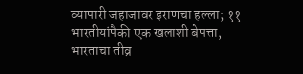व्यापारी जहाजावर इराणचा हल्ला; ११ भारतीयांपैकी एक खलाशी बेपत्ता, भारताचा तीव्र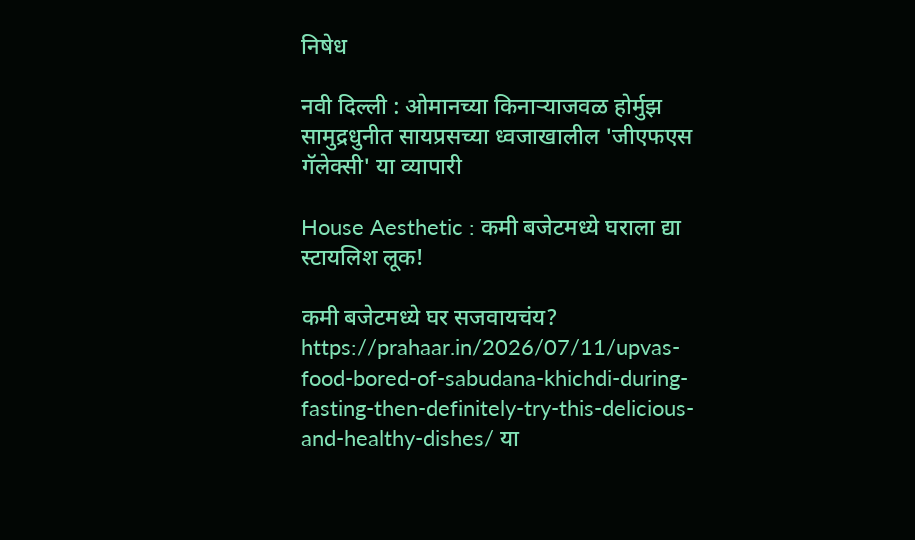निषेध

नवी दिल्ली : ओमानच्या किनाऱ्याजवळ होर्मुझ सामुद्रधुनीत सायप्रसच्या ध्वजाखालील 'जीएफएस गॅलेक्सी' या व्यापारी

House Aesthetic : कमी बजेटमध्ये घराला द्या स्टायलिश लूक!

कमी बजेटमध्ये घर सजवायचंय? https://prahaar.in/2026/07/11/upvas-food-bored-of-sabudana-khichdi-during-fasting-then-definitely-try-this-delicious-and-healthy-dishes/ या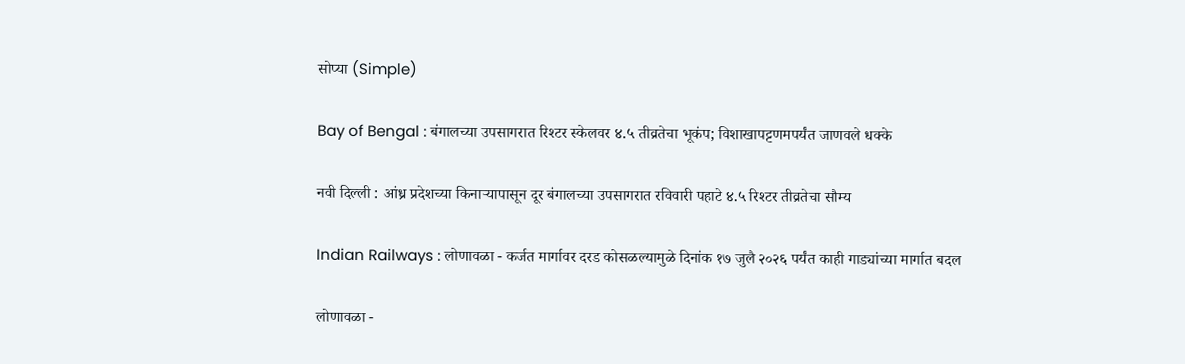सोप्या (Simple)

Bay of Bengal : बंगालच्या उपसागरात रिश्टर स्केलवर ४.५ तीव्रतेचा भूकंप; विशाखापट्टणमपर्यंत जाणवले धक्के

नवी दिल्ली : आंध्र प्रदेशच्या किनाऱ्यापासून दूर बंगालच्या उपसागरात रविवारी पहाटे ४.५ रिश्टर तीव्रतेचा सौम्य

Indian Railways : लोणावळा - कर्जत मार्गावर दरड कोसळल्यामुळे दिनांक १७ जुलै २०२६ पर्यंत काही गाड्यांच्या मार्गात बदल

लोणावळा -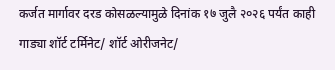कर्जत मार्गावर दरड कोसळल्यामुळे दिनांक १७ जुलै २०२६ पर्यंत काही गाड्या शॉर्ट टर्मिनेट/ शॉर्ट ओरीजनेट/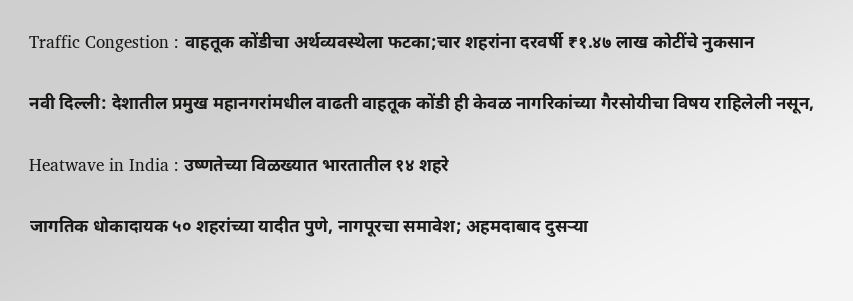Traffic Congestion : वाहतूक कोंडीचा अर्थव्यवस्थेला फटका;चार शहरांना दरवर्षी ₹१.४७ लाख कोटींचे नुकसान

नवी दिल्ली: देशातील प्रमुख महानगरांमधील वाढती वाहतूक कोंडी ही केवळ नागरिकांच्या गैरसोयीचा विषय राहिलेली नसून,

Heatwave in India : उष्णतेच्या विळख्यात भारतातील १४ शहरे

जागतिक धोकादायक ५० शहरांच्या यादीत पुणे, नागपूरचा समावेश; अहमदाबाद दुसऱ्या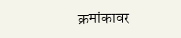क्रमांकावर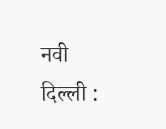नवी दिल्ली :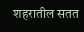शहरातील सतत